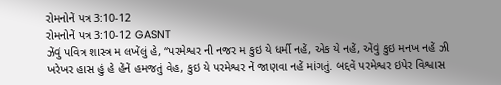રોમનોનેં પત્ર 3:10-12
રોમનોનેં પત્ર 3:10-12 GASNT
ઝેંવું પવિત્ર શાસ્ત્ર મ લખેંલું હે, “પરમેશ્વર ની નજર મ કુઇ યે ધર્મી નહેં, એક યે નહેં, એંવું કુઇ મનખ નહેં ઝી ખરેખર હાસ હું હે હેંનેં હમજતું વેહ, કુઇ યે પરમેશ્વર નેં જાણવા નહેં માંગતું. બદ્દવેં પરમેશ્વર ઇપેર વિશ્વાસ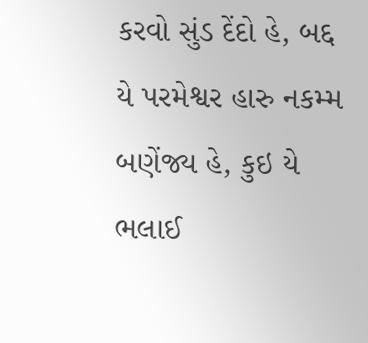કરવો સુંડ દેંદો હે, બદ્દ યે પરમેશ્વર હારુ નકમ્મ બણેંજ્ય હે, કુઇ યે ભલાઈ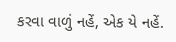કરવા વાળું નહેં, એક યે નહેં.